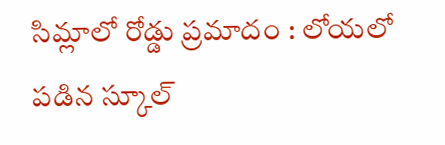సిమ్లాలో రోడ్డు ప్రమాదం : లోయలో పడిన స్కూల్‌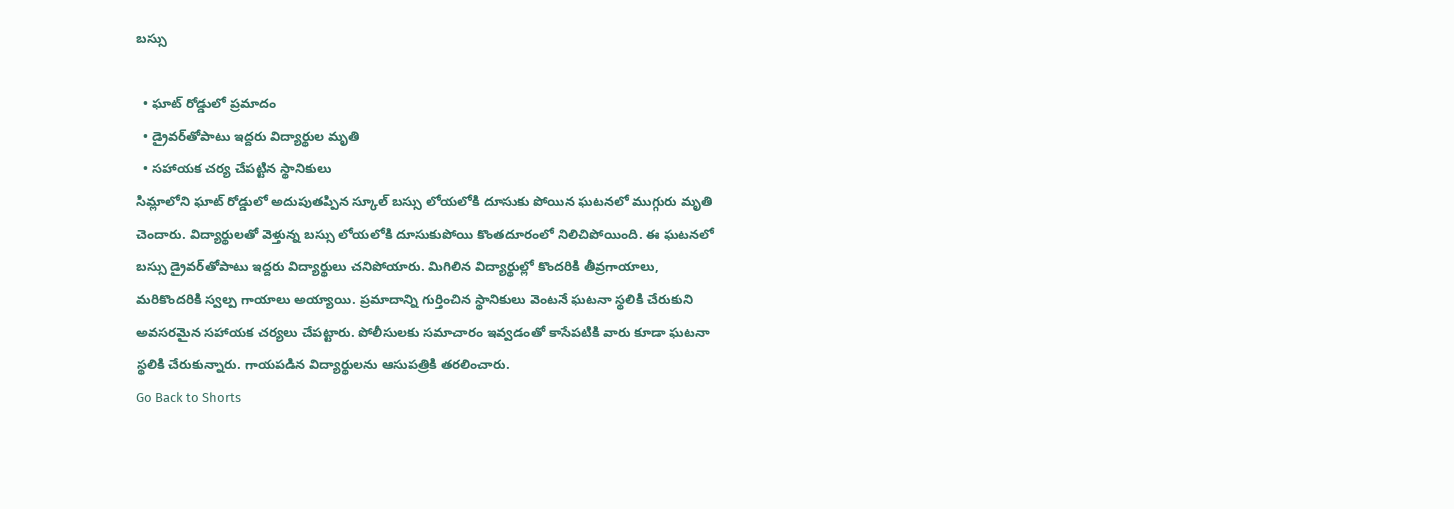బస్సు

  • ఘాట్‌ రోడ్డులో ప్రమాదం
  • డ్రైవర్‌తోపాటు ఇద్దరు విద్యార్థుల మృతి
  • సహాయక చర్య చేపట్టిన స్థానికులు
సిమ్లాలోని ఘాట్‌ రోడ్డులో అదుపుతప్పిన స్కూల్‌ బస్సు లోయలోకి దూసుకు పోయిన ఘటనలో ముగ్గురు మృతి చెందారు. విద్యార్థులతో వెళ్తున్న బస్సు లోయలోకి దూసుకుపోయి కొంతదూరంలో నిలిచిపోయింది. ఈ ఘటనలో బస్సు డ్రైవర్‌తోపాటు ఇద్దరు విద్యార్థులు చనిపోయారు. మిగిలిన విద్యార్థుల్లో కొందరికి తీవ్రగాయాలు, మరికొందరికి స్వల్ప గాయాలు అయ్యాయి. ప్రమాదాన్ని గుర్తించిన స్థానికులు వెంటనే ఘటనా స్థలికి చేరుకుని అవసరమైన సహాయక చర్యలు చేపట్టారు. పోలీసులకు సమాచారం ఇవ్వడంతో కాసేపటికి వారు కూడా ఘటనా స్థలికి చేరుకున్నారు. గాయపడిన విద్యార్థులను ఆసుపత్రికి తరలించారు.
Go Back to Shorts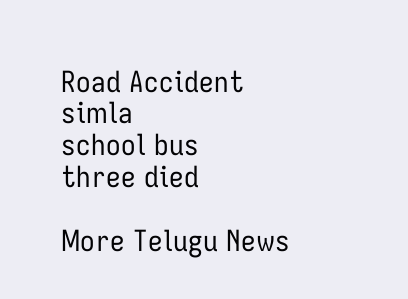Road Accident
simla
school bus
three died

More Telugu News